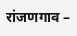रांजणगाव –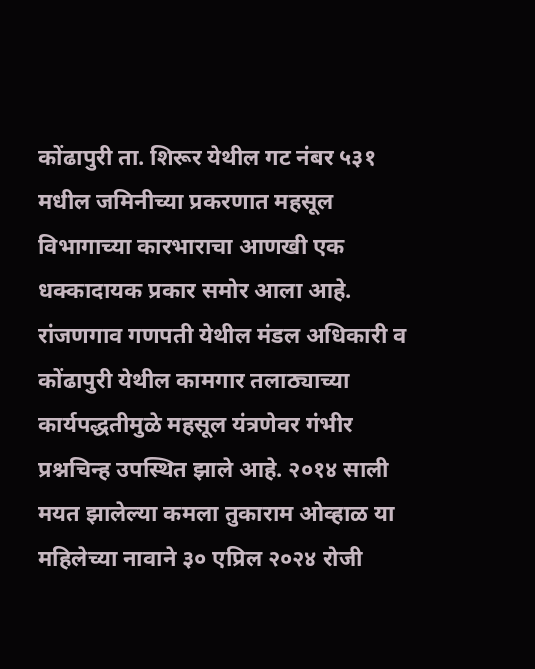कोंढापुरी ता. शिरूर येथील गट नंबर ५३१ मधील जमिनीच्या प्रकरणात महसूल विभागाच्या कारभाराचा आणखी एक धक्कादायक प्रकार समोर आला आहे. रांजणगाव गणपती येथील मंडल अधिकारी व कोंढापुरी येथील कामगार तलाठ्याच्या कार्यपद्धतीमुळे महसूल यंत्रणेवर गंभीर प्रश्नचिन्ह उपस्थित झाले आहे. २०१४ साली मयत झालेल्या कमला तुकाराम ओव्हाळ या महिलेच्या नावाने ३० एप्रिल २०२४ रोजी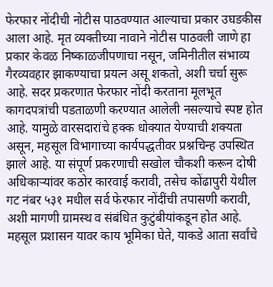फेरफार नोंदीची नोटीस पाठवण्यात आल्याचा प्रकार उघडकीस आला आहे. मृत व्यक्तीच्या नावाने नोटीस पाठवली जाणे हा प्रकार केवळ निष्काळजीपणाचा नसून, जमिनीतील संभाव्य गैरव्यवहार झाकण्याचा प्रयत्न असू शकतो, अशी चर्चा सुरू आहे. सदर प्रकरणात फेरफार नोंदी करताना मूलभूत कागदपत्रांची पडताळणी करण्यात आलेली नसल्याचे स्पष्ट होत आहे. यामुळे वारसदारांचे हक्क धोक्यात येण्याची शक्यता असून, महसूल विभागाच्या कार्यपद्धतीवर प्रश्नचिन्ह उपस्थित झाले आहे. या संपूर्ण प्रकरणाची सखोल चौकशी करून दोषी अधिकाऱ्यांवर कठोर कारवाई करावी, तसेच कोंढापुरी येथील गट नंबर ५३१ मधील सर्व फेरफार नोंदींची तपासणी करावी, अशी मागणी ग्रामस्थ व संबंधित कुटुंबीयांकडून होत आहे. महसूल प्रशासन यावर काय भूमिका घेते, याकडे आता सर्वांचे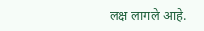लक्ष लागले आहे.